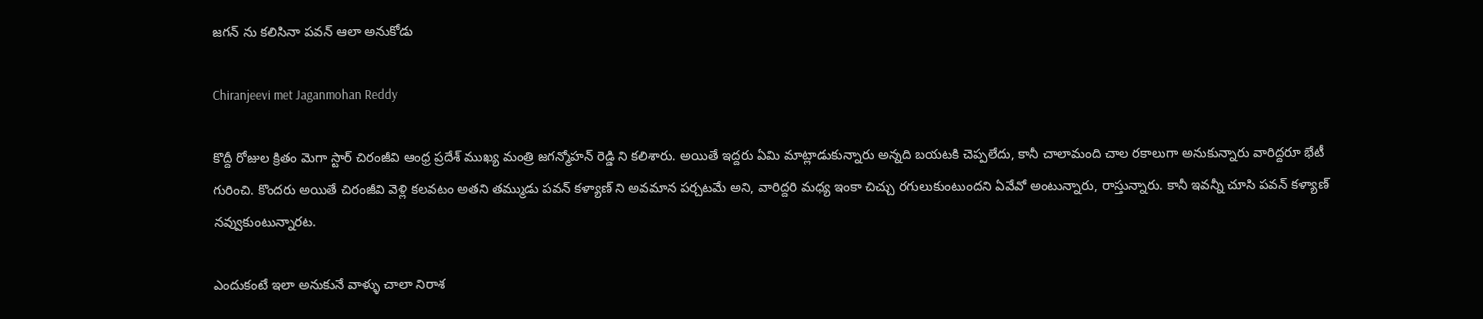జగన్ ను కలిసినా పవన్ ఆలా అనుకోడు

Chiranjeevi met Jaganmohan Reddy

కొద్దీ రోజుల క్రితం మెగా స్టార్ చిరంజీవి ఆంధ్ర ప్రదేశ్ ముఖ్య మంత్రి జగన్మోహన్ రెడ్డి ని కలిశారు. అయితే ఇద్దరు ఏమి మాట్లాడుకున్నారు అన్నది బయటకి చెప్పలేదు, కానీ చాలామంది చాల రకాలుగా అనుకున్నారు వారిద్దరూ భేటీ గురించి. కొందరు అయితే చిరంజీవి వెళ్లి కలవటం అతని తమ్ముడు పవన్ కళ్యాణ్ ని అవమాన పర్చటమే అని, వారిద్దరి మధ్య ఇంకా చిచ్చు రగులుకుంటుందని ఏవేవో అంటున్నారు, రాస్తున్నారు. కానీ ఇవన్నీ చూసి పవన్ కళ్యాణ్ నవ్వుకుంటున్నారట.

ఎందుకంటే ఇలా అనుకునే వాళ్ళు చాలా నిరాశ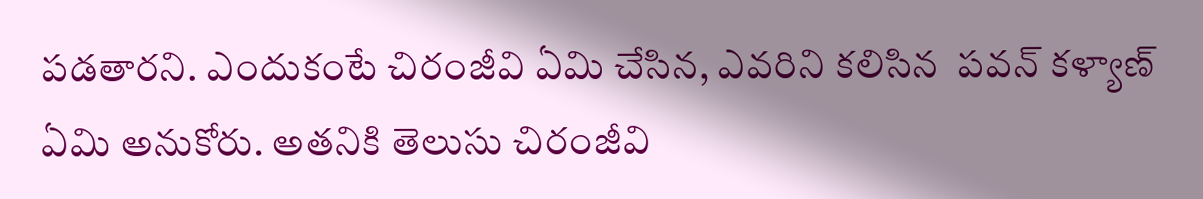పడతారని. ఎందుకంటే చిరంజీవి ఏమి చేసిన, ఎవరిని కలిసిన  పవన్ కళ్యాణ్ ఏమి అనుకోరు. అతనికి తెలుసు చిరంజీవి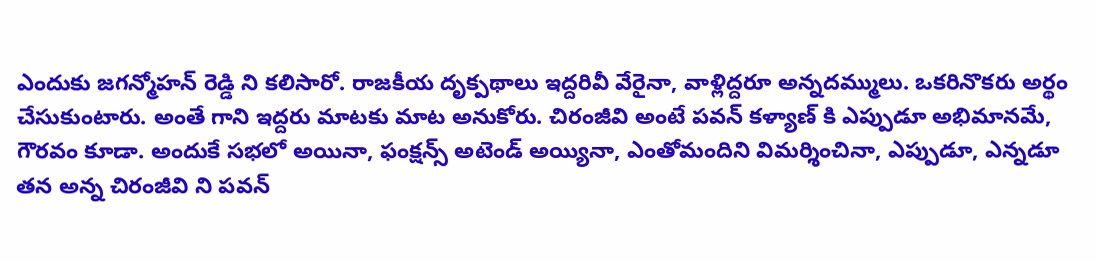ఎందుకు జగన్మోహన్ రెడ్డి ని కలిసారో. రాజకీయ దృక్పథాలు ఇద్దరివీ వేరైనా, వాళ్లిద్దరూ అన్నదమ్ములు. ఒకరినొకరు అర్థం చేసుకుంటారు. అంతే గాని ఇద్దరు మాటకు మాట అనుకోరు. చిరంజీవి అంటే పవన్ కళ్యాణ్ కి ఎప్పుడూ అభిమానమే, గౌరవం కూడా. అందుకే సభలో అయినా, ఫంక్షన్స్ అటెండ్ అయ్యినా, ఎంతోమందిని విమర్శించినా, ఎప్పుడూ, ఎన్నడూ తన అన్న చిరంజీవి ని పవన్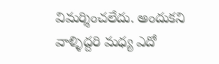విమర్శించలేదు. అందుకని వాళ్ళిద్దరి మధ్య ఎదో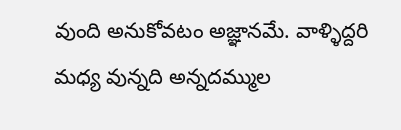వుంది అనుకోవటం అజ్ఞానమే. వాళ్ళిద్దరి మధ్య వున్నది అన్నదమ్ముల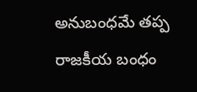అనుబంధమే తప్ప రాజకీయ బంధం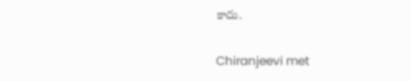కాదు.

Chiranjeevi met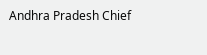Andhra Pradesh Chief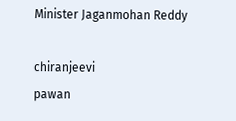Minister Jaganmohan Reddy

chiranjeevi
pawan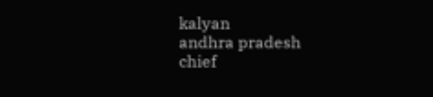kalyan
andhra pradesh
chief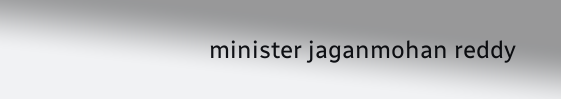minister jaganmohan reddy